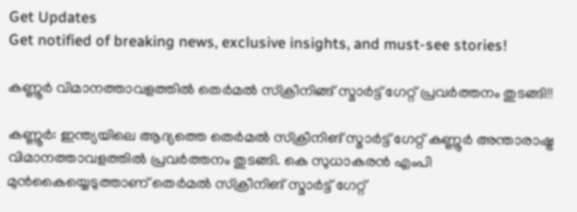Get Updates
Get notified of breaking news, exclusive insights, and must-see stories!

കണ്ണൂർ വിമാനത്താവളത്തിൽ തെർമൽ സ്ക്രീനിങ്ങ് സ്മാർട്ട് ഗേറ്റ് പ്രവർത്തനം തുടങ്ങി!!

കണ്ണൂര്‍: ഇന്ത്യയിലെ ആദ്യത്തെ തെര്‍മല്‍ സ്‌ക്രീനിങ് സ്മാര്‍ട്ട് ഗേറ്റ് കണ്ണൂര്‍ അന്താരാഷ്ട്ര വിമാനത്താവളത്തിൽ പ്രവർത്തനം തുടങ്ങി. കെ സുധാകരന്‍ എംപി മുന്‍കൈയ്യെടുത്താണ് തെര്‍മല്‍ സ്‌ക്രീനിങ് സ്മാര്‍ട്ട് ഗേറ്റ്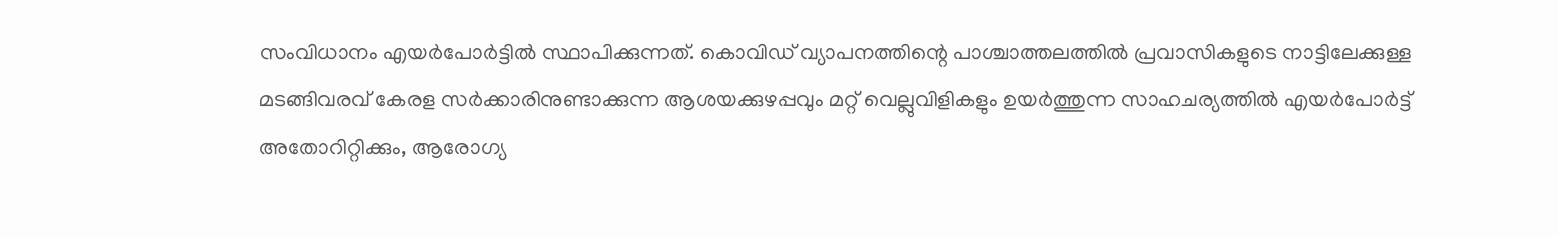സംവിധാനം എയര്‍പോര്‍ട്ടില്‍ സ്ഥാപിക്കുന്നത്. കൊവിഡ് വ്യാപനത്തിന്റെ പാശ്ചാത്തലത്തില്‍ പ്രവാസികളുടെ നാട്ടിലേക്കുള്ള മടങ്ങിവരവ് കേരള സര്‍ക്കാരിനുണ്ടാക്കുന്ന ആശയക്കുഴപ്പവും മറ്റ് വെല്ലുവിളികളും ഉയര്‍ത്തുന്ന സാഹചര്യത്തില്‍ എയര്‍പോര്‍ട്ട് അതോറിറ്റിക്കും, ആരോഗ്യ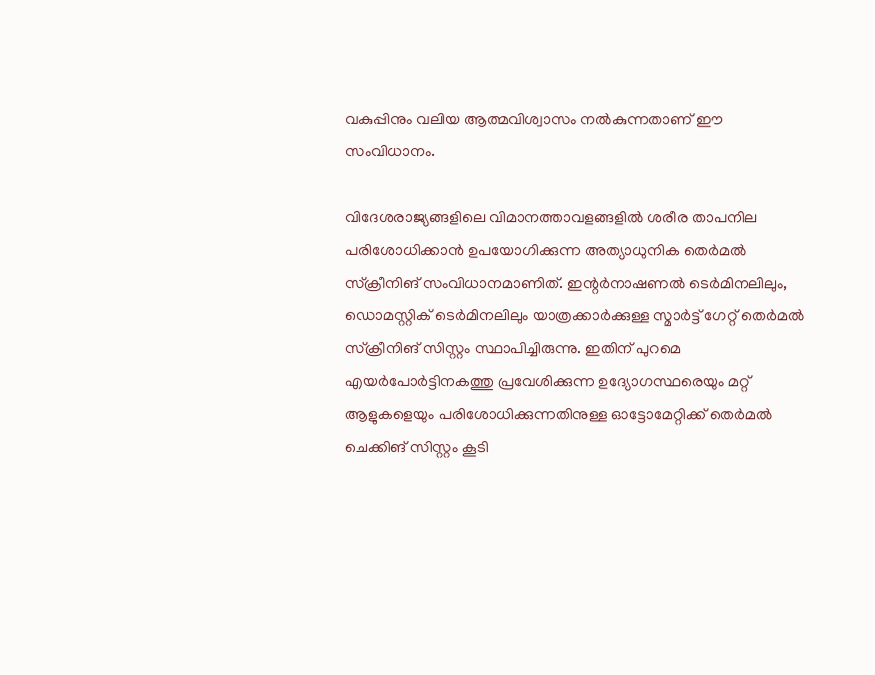വകുപ്പിനും വലിയ ആത്മവിശ്വാസം നൽകുന്നതാണ് ഈ സംവിധാനം.

വിദേശരാജ്യങ്ങളിലെ വിമാനത്താവളങ്ങളിൽ ശരീര താപനില പരിശോധിക്കാന്‍ ഉപയോഗിക്കുന്ന അത്യാധുനിക തെര്‍മല്‍ സ്‌ക്രീനിങ് സംവിധാനമാണിത്. ഇന്റര്‍നാഷണല്‍ ടെര്‍മിനലിലും, ഡൊമസ്റ്റിക് ടെർമിനലിലും യാത്രക്കാര്‍ക്കുള്ള സ്മാര്‍ട്ട് ഗേറ്റ് തെര്‍മല്‍ സ്‌ക്രീനിങ് സിസ്റ്റം സ്ഥാപിച്ചിരുന്നു. ഇതിന് പുറമെ എയര്‍പോര്‍ട്ടിനകത്തു പ്രവേശിക്കുന്ന ഉദ്യോഗസ്ഥരെയും മറ്റ് ആളുകളെയും പരിശോധിക്കുന്നതിനുള്ള ഓട്ടോമേറ്റിക്ക് തെര്‍മല്‍ ചെക്കിങ് സിസ്റ്റം കൂടി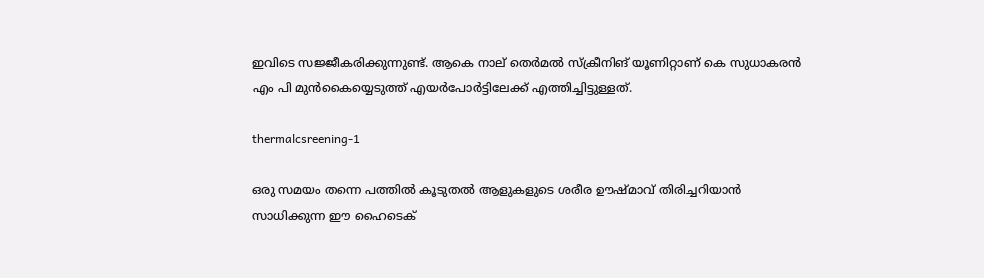ഇവിടെ സജ്ജീകരിക്കുന്നുണ്ട്. ആകെ നാല് തെര്‍മല്‍ സ്‌ക്രീനിങ് യൂണിറ്റാണ് കെ സുധാകരന്‍ എം പി മുന്‍കൈയ്യെടുത്ത് എയര്‍പോര്‍ട്ടിലേക്ക് എത്തിച്ചിട്ടുള്ളത്.

thermalcsreening-1

ഒരു സമയം തന്നെ പത്തില്‍ കൂടുതല്‍ ആളുകളുടെ ശരീര ഊഷ്മാവ് തിരിച്ചറിയാന്‍ സാധിക്കുന്ന ഈ ഹൈടെക്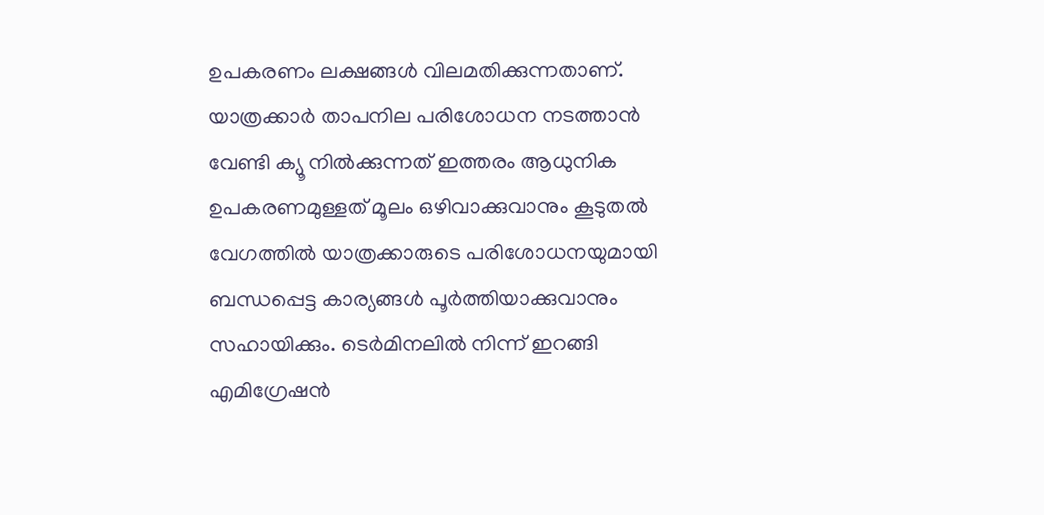ഉപകരണം ലക്ഷങ്ങള്‍ വിലമതിക്കുന്നതാണ്. യാത്രക്കാര്‍ താപനില പരിശോധന നടത്താന്‍ വേണ്ടി ക്യൂ നില്‍ക്കുന്നത് ഇത്തരം ആധുനിക ഉപകരണമുള്ളത് മൂലം ഒഴിവാക്കുവാനും കൂടുതല്‍ വേഗത്തില്‍ യാത്രക്കാരുടെ പരിശോധനയുമായി ബന്ധപ്പെട്ട കാര്യങ്ങള്‍ പൂര്‍ത്തിയാക്കുവാനും സഹായിക്കും. ടെര്‍മിനലില്‍ നിന്ന് ഇറങ്ങി എമിഗ്രേഷന്‍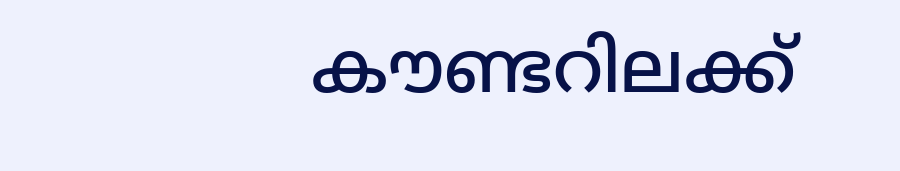കൗണ്ടറിലക്ക്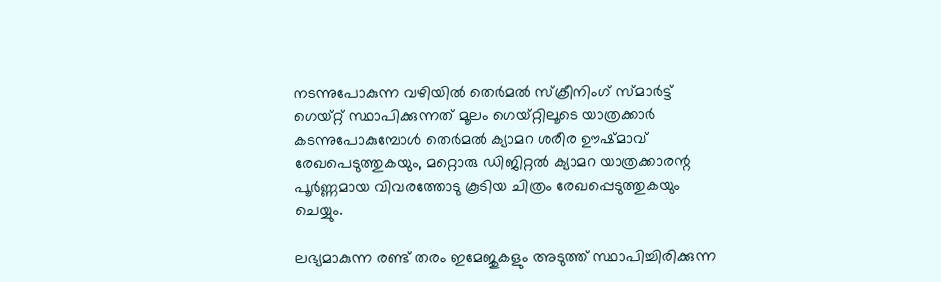നടന്നുപോകുന്ന വഴിയില്‍ തെര്‍മല്‍ സ്‌ക്രീനിംഗ് സ്മാര്‍ട്ട് ഗെയ്റ്റ് സ്ഥാപിക്കുന്നത് മൂലം ഗെയ്റ്റിലൂടെ യാത്രക്കാര്‍ കടന്നുപോകുമ്പോള്‍ തെര്‍മല്‍ ക്യാമറ ശരീര ഊഷ്മാവ് രേഖപെടുത്തുകയും, മറ്റൊരു ഡിജിറ്റല്‍ ക്യാമറ യാത്രക്കാരന്റ പൂര്‍ണ്ണമായ വിവരത്തോടു കൂടിയ ചിത്രം രേഖപ്പെടുത്തുകയും ചെയ്യും.

ലഭ്യമാകുന്ന രണ്ട് തരം ഇമേജുകളും അടുത്ത് സ്ഥാപിച്ചിരിക്കുന്ന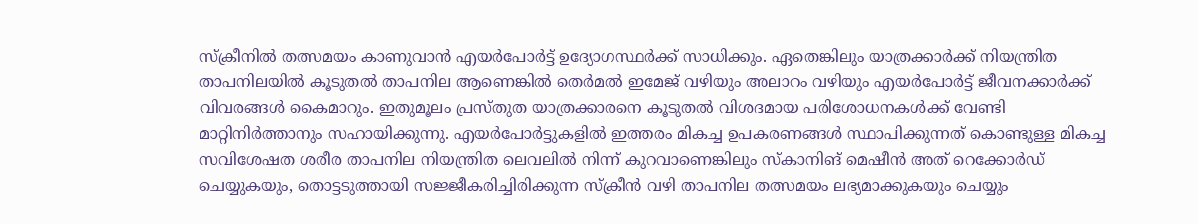സ്‌ക്രീനില്‍ തത്സമയം കാണുവാന്‍ എയര്‍പോര്‍ട്ട് ഉദ്യോഗസ്ഥര്‍ക്ക് സാധിക്കും. ഏതെങ്കിലും യാത്രക്കാര്‍ക്ക് നിയന്ത്രിത താപനിലയില്‍ കൂടുതല്‍ താപനില ആണെങ്കില്‍ തെര്‍മല്‍ ഇമേജ് വഴിയും അലാറം വഴിയും എയര്‍പോര്‍ട്ട് ജീവനക്കാർക്ക് വിവരങ്ങള്‍ കൈമാറും. ഇതുമൂലം പ്രസ്തുത യാത്രക്കാരനെ കൂടുതല്‍ വിശദമായ പരിശോധനകള്‍ക്ക് വേണ്ടി മാറ്റിനിര്‍ത്താനും സഹായിക്കുന്നു. എയര്‍പോര്‍ട്ടുകളില്‍ ഇത്തരം മികച്ച ഉപകരണങ്ങള്‍ സ്ഥാപിക്കുന്നത് കൊണ്ടുള്ള മികച്ച സവിശേഷത ശരീര താപനില നിയന്ത്രിത ലെവലില്‍ നിന്ന് കുറവാണെങ്കിലും സ്‌കാനിങ് മെഷീന്‍ അത് റെക്കോര്‍ഡ് ചെയ്യുകയും, തൊട്ടടുത്തായി സജ്ജീകരിച്ചിരിക്കുന്ന സ്‌ക്രീന്‍ വഴി താപനില തത്സമയം ലഭ്യമാക്കുകയും ചെയ്യും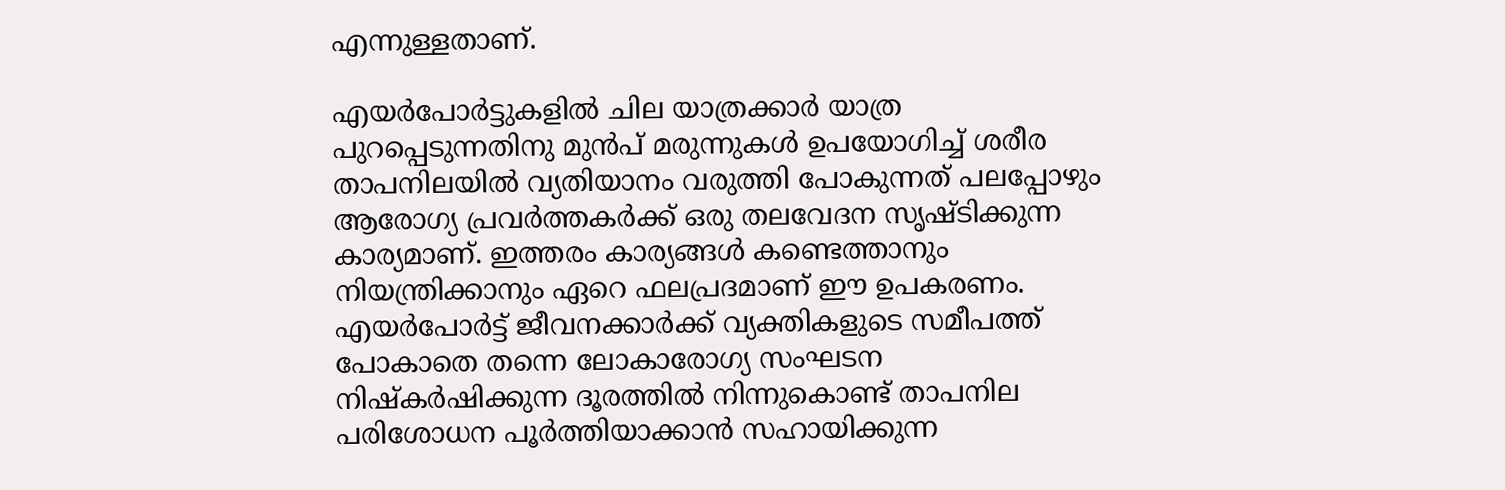എന്നുള്ളതാണ്.

എയര്‍പോര്‍ട്ടുകളില്‍ ചില യാത്രക്കാര്‍ യാത്ര പുറപ്പെടുന്നതിനു മുന്‍പ് മരുന്നുകള്‍ ഉപയോഗിച്ച് ശരീര താപനിലയില്‍ വ്യതിയാനം വരുത്തി പോകുന്നത് പലപ്പോഴും ആരോഗ്യ പ്രവര്‍ത്തകര്‍ക്ക് ഒരു തലവേദന സൃഷ്ടിക്കുന്ന കാര്യമാണ്. ഇത്തരം കാര്യങ്ങള്‍ കണ്ടെത്താനും നിയന്ത്രിക്കാനും ഏറെ ഫലപ്രദമാണ് ഈ ഉപകരണം. എയര്‍പോര്‍ട്ട് ജീവനക്കാര്‍ക്ക് വ്യക്തികളുടെ സമീപത്ത് പോകാതെ തന്നെ ലോകാരോഗ്യ സംഘടന നിഷ്‌കര്‍ഷിക്കുന്ന ദൂരത്തില്‍ നിന്നുകൊണ്ട് താപനില പരിശോധന പൂര്‍ത്തിയാക്കാന്‍ സഹായിക്കുന്ന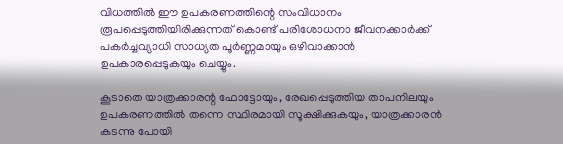വിധത്തില്‍ ഈ ഉപകരണത്തിന്റെ സംവിധാനം രൂപപ്പെടുത്തിയിരിക്കുന്നത് കൊണ്ട് പരിശോധനാ ജീവനക്കാര്‍ക്ക് പകര്‍ച്ചവ്യാധി സാധ്യത പൂര്‍ണ്ണമായും ഒഴിവാക്കാന്‍ ഉപകാരപ്പെടുകയും ചെയ്യും.

കൂടാതെ യാത്രക്കാരന്റ ഫോട്ടോയും, രേഖപ്പെടുത്തിയ താപനിലയും ഉപകരണത്തില്‍ തന്നെ സ്ഥിരമായി സൂക്ഷിക്കുകയും, യാത്രക്കാരന്‍ കടന്നു പോയി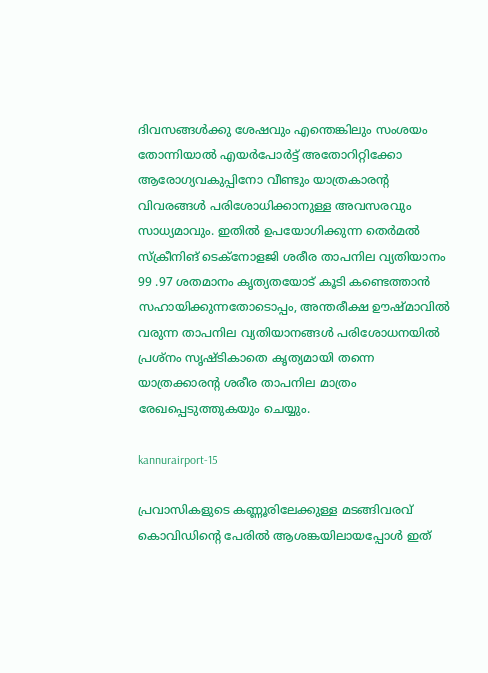ദിവസങ്ങള്‍ക്കു ശേഷവും എന്തെങ്കിലും സംശയം തോന്നിയാല്‍ എയര്‍പോര്‍ട്ട് അതോറിറ്റിക്കോ ആരോഗ്യവകുപ്പിനോ വീണ്ടും യാത്രകാരന്റ വിവരങ്ങള്‍ പരിശോധിക്കാനുള്ള അവസരവും സാധ്യമാവും. ഇതില്‍ ഉപയോഗിക്കുന്ന തെര്‍മല്‍ സ്‌ക്രീനിങ് ടെക്‌നോളജി ശരീര താപനില വ്യതിയാനം 99 .97 ശതമാനം കൃത്യതയോട് കൂടി കണ്ടെത്താന്‍ സഹായിക്കുന്നതോടൊപ്പം, അന്തരീക്ഷ ഊഷ്മാവില്‍ വരുന്ന താപനില വ്യതിയാനങ്ങള്‍ പരിശോധനയില്‍ പ്രശ്നം സൃഷ്ടികാതെ കൃത്യമായി തന്നെ യാത്രക്കാരന്റ ശരീര താപനില മാത്രം രേഖപ്പെടുത്തുകയും ചെയ്യും.

kannurairport-15

പ്രവാസികളുടെ കണ്ണൂരിലേക്കുള്ള മടങ്ങിവരവ് കൊവിഡിന്റെ പേരില്‍ ആശങ്കയിലായപ്പോള്‍ ഇത്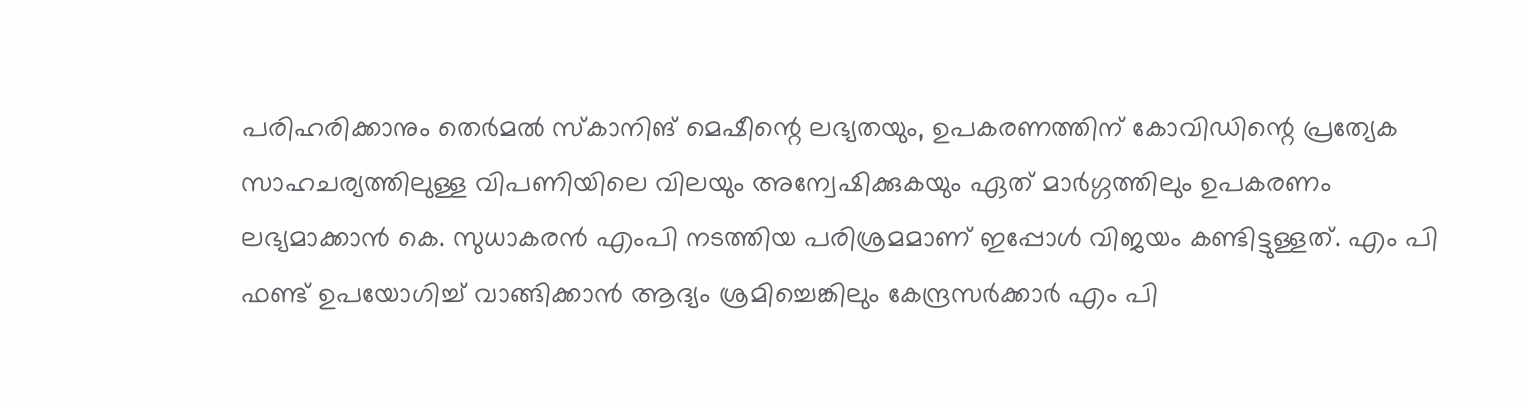പരിഹരിക്കാനും തെര്‍മല്‍ സ്‌കാനിങ് മെഷീന്റെ ലഭ്യതയും, ഉപകരണത്തിന് കോവിഡിന്റെ പ്രത്യേക സാഹചര്യത്തിലുള്ള വിപണിയിലെ വിലയും അന്വേഷിക്കുകയും ഏത് മാര്‍ഗ്ഗത്തിലും ഉപകരണം ലഭ്യമാക്കാന്‍ കെ. സുധാകരന്‍ എംപി നടത്തിയ പരിശ്രമമാണ് ഇപ്പോള്‍ വിജയം കണ്ടിട്ടുള്ളത്. എം പി ഫണ്ട് ഉപയോഗിച്ച് വാങ്ങിക്കാന്‍ ആദ്യം ശ്രമിച്ചെങ്കിലും കേന്ദ്രസര്‍ക്കാര്‍ എം പി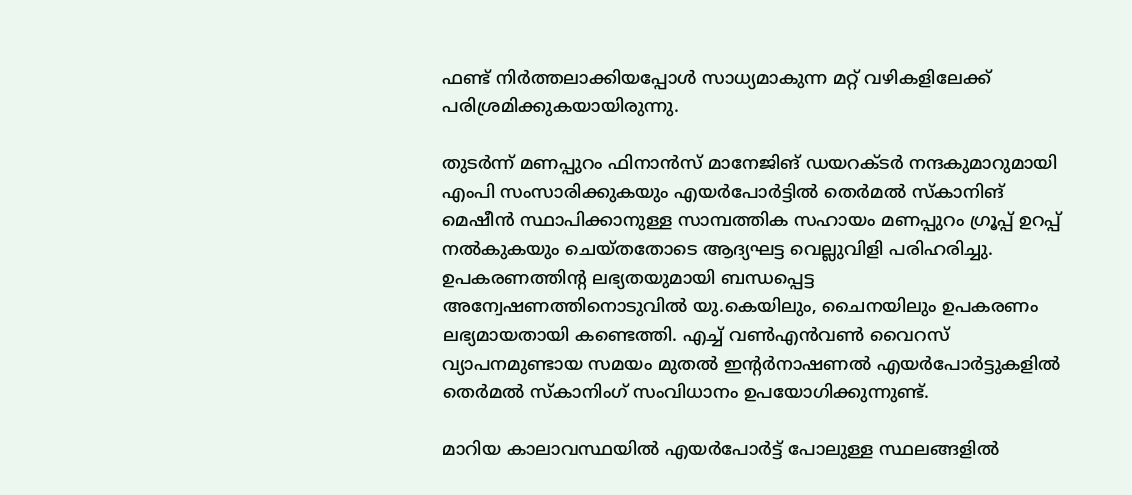ഫണ്ട് നിര്‍ത്തലാക്കിയപ്പോള്‍ സാധ്യമാകുന്ന മറ്റ് വഴികളിലേക്ക് പരിശ്രമിക്കുകയായിരുന്നു.

തുടര്‍ന്ന് മണപ്പുറം ഫിനാന്‍സ് മാനേജിങ് ഡയറക്ടര്‍ നന്ദകുമാറുമായി എംപി സംസാരിക്കുകയും എയര്‍പോര്‍ട്ടില്‍ തെര്‍മല്‍ സ്‌കാനിങ് മെഷീന്‍ സ്ഥാപിക്കാനുള്ള സാമ്പത്തിക സഹായം മണപ്പുറം ഗ്രൂപ്പ് ഉറപ്പ് നല്‍കുകയും ചെയ്തതോടെ ആദ്യഘട്ട വെല്ലുവിളി പരിഹരിച്ചു. ഉപകരണത്തിന്റ ലഭ്യതയുമായി ബന്ധപ്പെട്ട അന്വേഷണത്തിനൊടുവില്‍ യു.കെയിലും, ചൈനയിലും ഉപകരണം ലഭ്യമായതായി കണ്ടെത്തി. എച്ച് വണ്‍എന്‍വണ്‍ വൈറസ് വ്യാപനമുണ്ടായ സമയം മുതല്‍ ഇന്റര്‍നാഷണല്‍ എയര്‍പോര്‍ട്ടുകളില്‍ തെര്‍മല്‍ സ്‌കാനിംഗ് സംവിധാനം ഉപയോഗിക്കുന്നുണ്ട്.

മാറിയ കാലാവസ്ഥയില്‍ എയര്‍പോര്‍ട്ട് പോലുള്ള സ്ഥലങ്ങളില്‍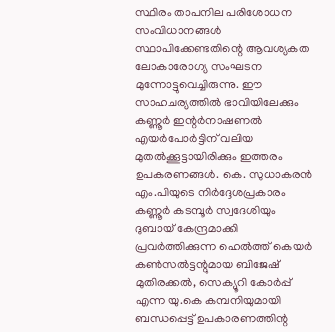സ്ഥിരം താപനില പരിശോധന സംവിധാനങ്ങള്‍ സ്ഥാപിക്കേണ്ടതിന്റെ ആവശ്യകത ലോകാരോഗ്യ സംഘടന മുന്നോട്ടുവെച്ചിരുന്നു. ഈ സാഹചര്യത്തില്‍ ഭാവിയിലേക്കും കണ്ണൂര്‍ ഇന്റര്‍നാഷണല്‍ എയര്‍പോര്‍ട്ടിന് വലിയ മുതല്‍ക്കൂട്ടായിരിക്കും ഇത്തരം ഉപകരണങ്ങള്‍. കെ. സുധാകരന്‍ എം.പിയുടെ നിര്‍ദ്ദേശപ്രകാരം കണ്ണൂര്‍ കടമ്പൂര്‍ സ്വദേശിയും ദുബായ് കേന്ദ്രമാക്കി പ്രവര്‍ത്തിക്കുന്ന ഹെല്‍ത്ത് കെയര്‍ കണ്‍സല്‍ട്ടന്റുമായ ബിജേഷ് മുതിരക്കല്‍, സെക്യൂറി കോര്‍പ്പ് എന്ന യു.കെ കമ്പനിയുമായി ബന്ധപ്പെട്ട് ഉപകാരണത്തിന്റ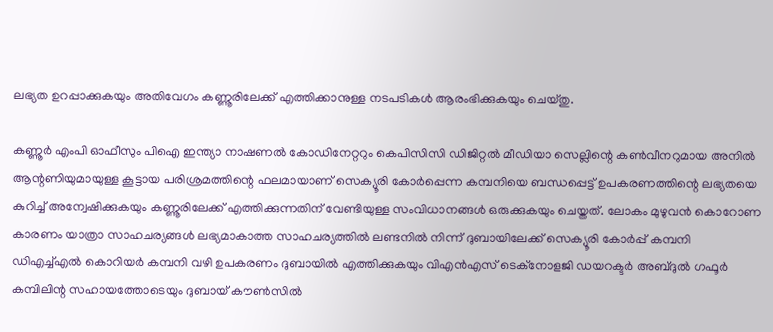ലഭ്യത ഉറപ്പാക്കുകയും അതിവേഗം കണ്ണൂരിലേക്ക് എത്തിക്കാനുള്ള നടപടികള്‍ ആരംഭിക്കുകയും ചെയ്തു.

കണ്ണൂര്‍ എംപി ഓഫീസും പിഐ ഇന്ത്യാ നാഷണല്‍ കോഡിനേറ്ററും കെപിസിസി ഡിജിറ്റല്‍ മീഡിയാ സെല്ലിന്റെ കണ്‍വീനറുമായ അനില്‍ ആന്റണിയുമായുള്ള കൂട്ടായ പരിശ്രമത്തിന്റെ ഫലമായാണ് സെക്യൂരി കോര്‍പ്പെന്ന കമ്പനിയെ ബന്ധപ്പെട്ട് ഉപകരണത്തിന്റെ ലഭ്യതയെ കുറിച്ച് അന്വേഷിക്കുകയും കണ്ണൂരിലേക്ക് എത്തിക്കുന്നതിന് വേണ്ടിയുള്ള സംവിധാനങ്ങള്‍ ഒരുക്കുകയും ചെയ്തത്. ലോകം മുഴുവന്‍ കൊറോണ കാരണം യാത്രാ സാഹചര്യങ്ങള്‍ ലഭ്യമാകാത്ത സാഹചര്യത്തില്‍ ലണ്ടനില്‍ നിന്ന് ദുബായിലേക്ക് സെക്യൂരി കോര്‍പ്പ് കമ്പനി ഡിഎച്ച്എല്‍ കൊറിയര്‍ കമ്പനി വഴി ഉപകരണം ദുബായില്‍ എത്തിക്കുകയും വിഎന്‍എസ് ടെക്‌നോളജി ഡയറക്ടര്‍ അബ്ദുല്‍ ഗഫൂര്‍ കമ്പിലിന്റ സഹായത്തോടെയും ദുബായ് കൗണ്‍സില്‍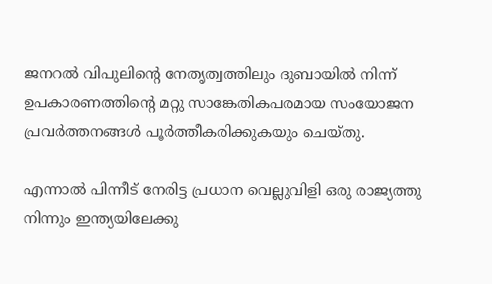ജനറല്‍ വിപുലിന്റെ നേതൃത്വത്തിലും ദുബായില്‍ നിന്ന് ഉപകാരണത്തിന്റെ മറ്റു സാങ്കേതികപരമായ സംയോജന പ്രവര്‍ത്തനങ്ങള്‍ പൂര്‍ത്തീകരിക്കുകയും ചെയ്തു.

എന്നാല്‍ പിന്നീട് നേരിട്ട പ്രധാന വെല്ലുവിളി ഒരു രാജ്യത്തു നിന്നും ഇന്ത്യയിലേക്കു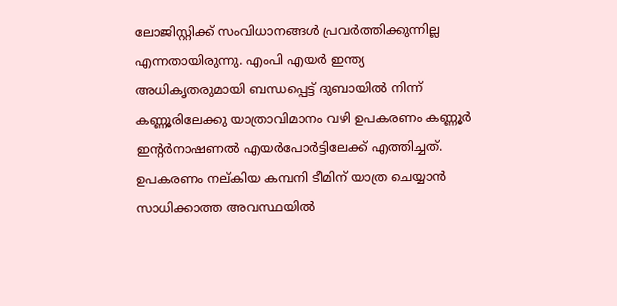ലോജിസ്റ്റിക്ക് സംവിധാനങ്ങള്‍ പ്രവര്‍ത്തിക്കുന്നില്ല എന്നതായിരുന്നു. എംപി എയര്‍ ഇന്ത്യ അധികൃതരുമായി ബന്ധപ്പെട്ട് ദുബായില്‍ നിന്ന് കണ്ണൂരിലേക്കു യാത്രാവിമാനം വഴി ഉപകരണം കണ്ണൂര്‍ ഇന്റര്‍നാഷണല്‍ എയര്‍പോര്‍ട്ടിലേക്ക് എത്തിച്ചത്. ഉപകരണം നല്കിയ കമ്പനി ടീമിന് യാത്ര ചെയ്യാന്‍ സാധിക്കാത്ത അവസ്ഥയില്‍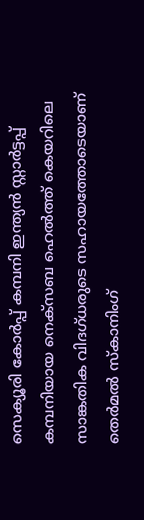സെക്യൂരി കോര്‍പ്പ് കമ്പനി ഇന്ത്യന്‍ സ്റ്റാര്‍ട്ടപ്പ് കമ്പനിയായ നെക്‌സബ ഹെല്‍ത്ത് കെയറിലെ സാങ്കതിക വിദഗ്ധരുടെ സഹായത്തോടെയാണ് തെര്‍മല്‍ സ്‌കാനിംഗ്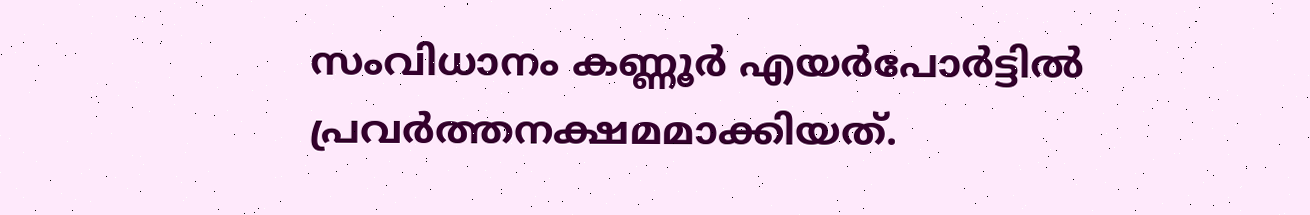സംവിധാനം കണ്ണൂര്‍ എയര്‍പോര്‍ട്ടില്‍ പ്രവര്‍ത്തനക്ഷമമാക്കിയത്.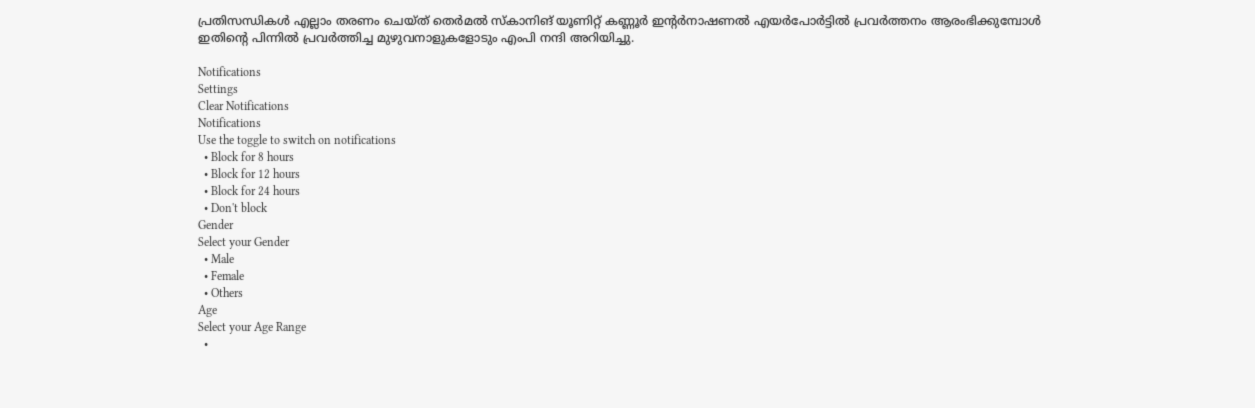പ്രതിസന്ധികള്‍ എല്ലാം തരണം ചെയ്ത് തെര്‍മല്‍ സ്‌കാനിങ് യൂണിറ്റ് കണ്ണൂര്‍ ഇന്റര്‍നാഷണല്‍ എയര്‍പോര്‍ട്ടില്‍ പ്രവര്‍ത്തനം ആരംഭിക്കുമ്പോള്‍ ഇതിന്റെ പിന്നില്‍ പ്രവര്‍ത്തിച്ച മുഴുവനാളുകളോടും എംപി നന്ദി അറിയിച്ചു.

Notifications
Settings
Clear Notifications
Notifications
Use the toggle to switch on notifications
  • Block for 8 hours
  • Block for 12 hours
  • Block for 24 hours
  • Don't block
Gender
Select your Gender
  • Male
  • Female
  • Others
Age
Select your Age Range
  •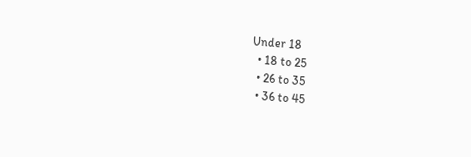Under 18
  • 18 to 25
  • 26 to 35
  • 36 to 45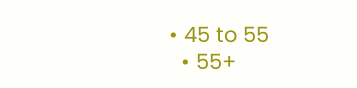• 45 to 55
  • 55+